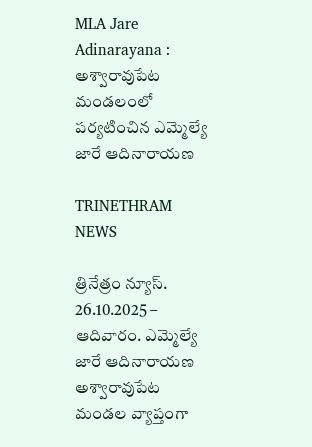MLA Jare Adinarayana : అశ్వారావుపేట మండలంలో పర్యటించిన ఎమ్మెల్యే జారే ఆదినారాయణ

TRINETHRAM NEWS

త్రినేత్రం న్యూస్. 26.10.2025 – ఆదివారం. ఎమ్మెల్యే జారే ఆదినారాయణ అశ్వారావుపేట మండల వ్యాప్తంగా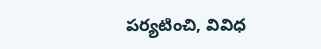పర్యటించి, వివిధ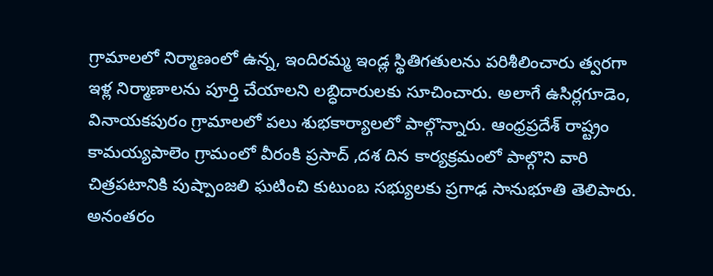గ్రామాలలో నిర్మాణంలో ఉన్న, ఇందిరమ్మ ఇండ్ల స్థితిగతులను పరిశీలించారు త్వరగా ఇళ్ల నిర్మాణాలను పూర్తి చేయాలని లబ్ధిదారులకు సూచించారు. అలాగే ఉసిర్లగూడెం, వినాయకపురం గ్రామాలలో పలు శుభకార్యాలలో పాల్గొన్నారు. ఆంధ్రప్రదేశ్ రాష్ట్రం కామయ్యపాలెం గ్రామంలో వీరంకి ప్రసాద్ ,దశ దిన కార్యక్రమంలో పాల్గొని వారి చిత్రపటానికి పుష్పాంజలి ఘటించి కుటుంబ సభ్యులకు ప్రగాఢ సానుభూతి తెలిపారు. అనంతరం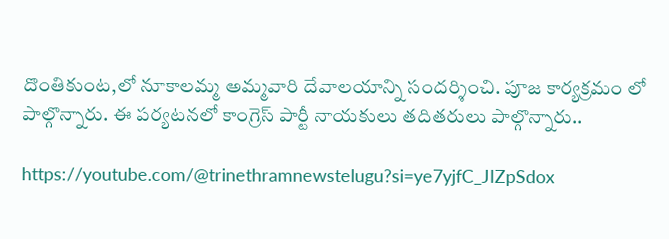దొంతికుంట,లో నూకాలమ్మ అమ్మవారి దేవాలయాన్ని సందర్శించి. పూజ కార్యక్రమం లో పాల్గొన్నారు. ఈ పర్యటనలో కాంగ్రెస్ పార్టీ నాయకులు తదితరులు పాల్గొన్నారు..

https://youtube.com/@trinethramnewstelugu?si=ye7yjfC_JIZpSdox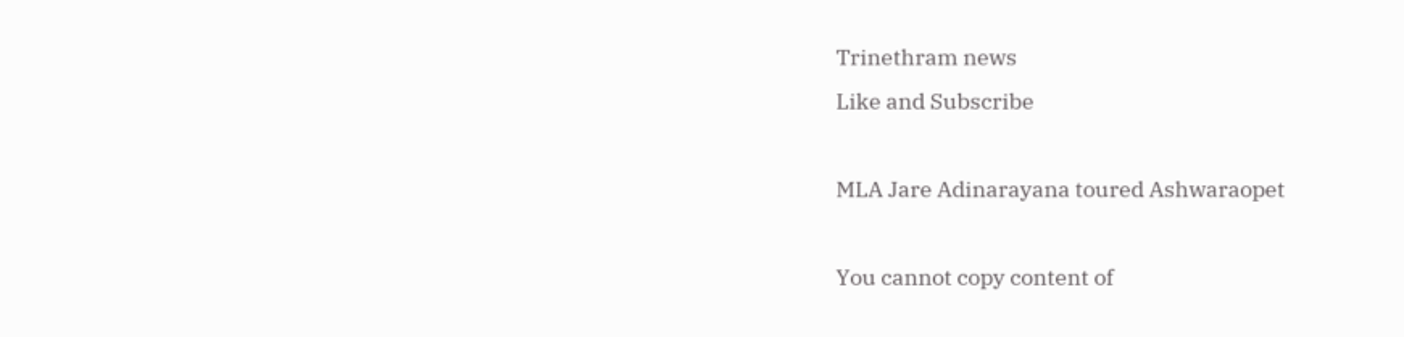Trinethram news
Like and Subscribe

MLA Jare Adinarayana toured Ashwaraopet

You cannot copy content of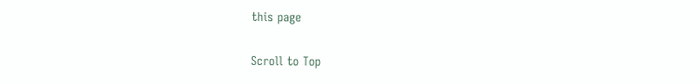this page

Scroll to Top